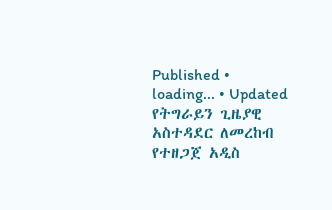Published • loading... • Updated
የትግራይን ጊዜያዊ አስተዳደር ለመረከብ የተዘጋጀ አዲስ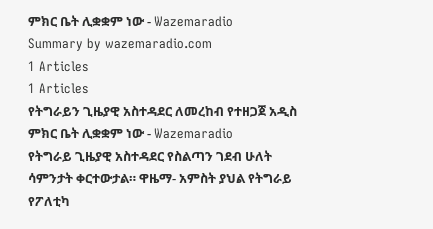ምክር ቤት ሊቋቋም ነው - Wazemaradio
Summary by wazemaradio.com
1 Articles
1 Articles
የትግራይን ጊዜያዊ አስተዳደር ለመረከብ የተዘጋጀ አዲስ ምክር ቤት ሊቋቋም ነው - Wazemaradio
የትግራይ ጊዜያዊ አስተዳደር የስልጣን ገደብ ሁለት ሳምንታት ቀርተውታል። ዋዜማ- አምስት ያህል የትግራይ የፖለቲካ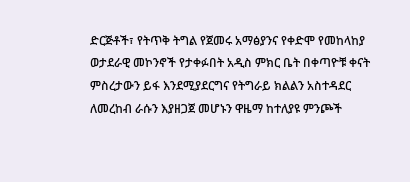ድርጅቶች፣ የትጥቅ ትግል የጀመሩ አማፅያንና የቀድሞ የመከላከያ ወታደራዊ መኮንኖች የታቀፉበት አዲስ ምክር ቤት በቀጣዮቹ ቀናት ምስረታውን ይፋ እንደሚያደርግና የትግራይ ክልልን አስተዳደር ለመረከብ ራሱን እያዘጋጀ መሆኑን ዋዜማ ከተለያዩ ምንጮች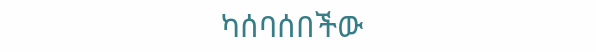ካሰባሰበችው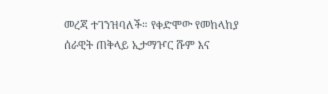መረጃ ተገንዝባለች። የቀድሞው የመከላከያ ሰራዊት ጠቅላይ ኢታማዦር ሹም እና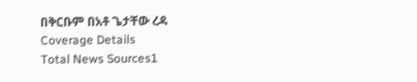በቅርቡም በአቶ ጌታቸው ረዳ
Coverage Details
Total News Sources1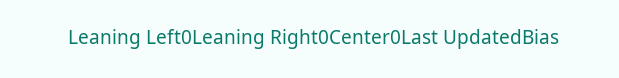Leaning Left0Leaning Right0Center0Last UpdatedBias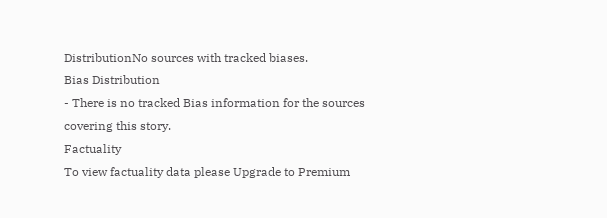DistributionNo sources with tracked biases.
Bias Distribution
- There is no tracked Bias information for the sources covering this story.
Factuality
To view factuality data please Upgrade to Premium